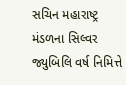સચિન મહારાષ્ટ્ર મંડળના સિલ્વર જ્યુબિલિ વર્ષ નિમિત્તે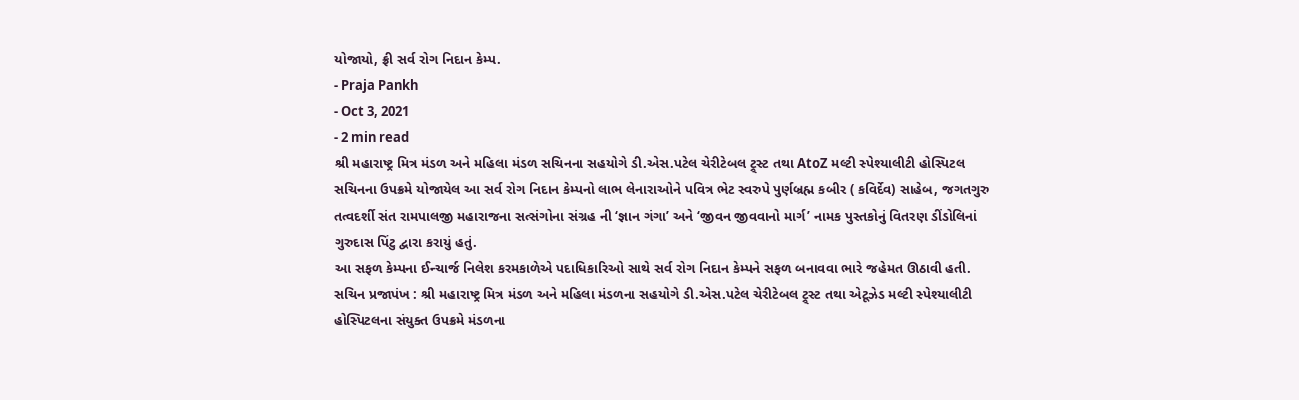યોજાયો, ફ્રી સર્વ રોગ નિદાન કેમ્પ.
- Praja Pankh
- Oct 3, 2021
- 2 min read
શ્રી મહારાષ્ટ્ર મિત્ર મંડળ અને મહિલા મંડળ સચિનના સહયોગે ડી.એસ.પટેલ ચેરીટેબલ ટ્ર્સ્ટ તથા AtoZ મલ્ટી સ્પેશ્યાલીટી હોસ્પિટલ સચિનના ઉપક્રમે યોજાયેલ આ સર્વ રોગ નિદાન કેમ્પનો લાભ લેનારાઓને પવિત્ર ભેટ સ્વરુપે પુર્ણબ્રહ્મ કબીર ( કવિર્દેવ) સાહેબ, જગતગુરુ તત્વદર્શી સંત રામપાલજી મહારાજના સત્સંગોના સંગ્રહ ની ‘જ્ઞાન ગંગા’ અને ‘જીવન જીવવાનો માર્ગ’ નામક પુસ્તકોનું વિતરણ ડીંડોલિનાં ગુરુદાસ પિંટુ દ્વારા કરાયું હતું.
આ સફળ કેમ્પના ઈન્ચાર્જ નિલેશ કરમકાળેએ પદાધિકારિઓ સાથે સર્વ રોગ નિદાન કેમ્પને સફળ બનાવવા ભારે જહેમત ઊઠાવી હતી.
સચિન પ્રજાપંખ : શ્રી મહારાષ્ટ્ર મિત્ર મંડળ અને મહિલા મંડળના સહયોગે ડી.એસ.પટેલ ચેરીટેબલ ટ્ર્સ્ટ તથા એટૂઝેડ મલ્ટી સ્પેશ્યાલીટી હોસ્પિટલના સંયુક્ત ઉપક્રમે મંડળના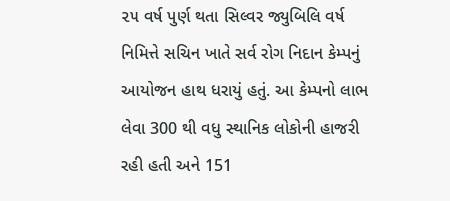૨૫ વર્ષ પુર્ણ થતા સિલ્વર જ્યુબિલિ વર્ષ નિમિત્તે સચિન ખાતે સર્વ રોગ નિદાન કેમ્પનું આયોજન હાથ ધરાયું હતું. આ કેમ્પનો લાભ લેવા 300 થી વધુ સ્થાનિક લોકોની હાજરી રહી હતી અને 151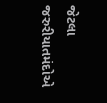જેટલા જરુરીયાતમંદોએ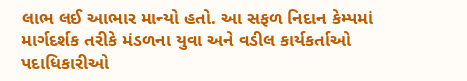લાભ લઈ આભાર માન્યો હતો. આ સફળ નિદાન કેમ્પમાં માર્ગદર્શક તરીકે મંડળના યુવા અને વડીલ કાર્યકર્તાઓ પદાધિકારીઓ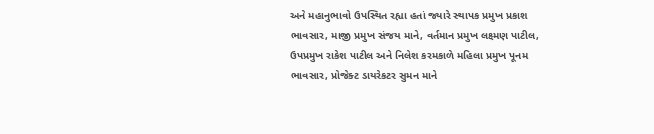અને મહાનુભાવો ઉપસ્થિત રહ્યા હતાં જ્યારે સ્થાપક પ્રમુખ પ્રકાશ ભાવસાર, માજી પ્રમુખ સંજય માને, વર્તમાન પ્રમુખ લક્ષ્મણ પાટીલ, ઉપપ્રમુખ રાકેશ પાટીલ અને નિલેશ કરમકાળે મહિલા પ્રમુખ પૂનમ ભાવસાર, પ્રોજેક્ટ ડાયરેકટર સુમન માને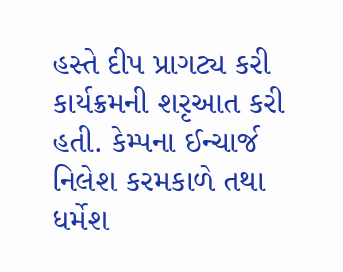હસ્તે દીપ પ્રાગટ્ય કરી કાર્યક્રમની શરૃઆત કરી હતી. કેમ્પના ઈન્ચાર્જ નિલેશ કરમકાળે તથા ધર્મેશ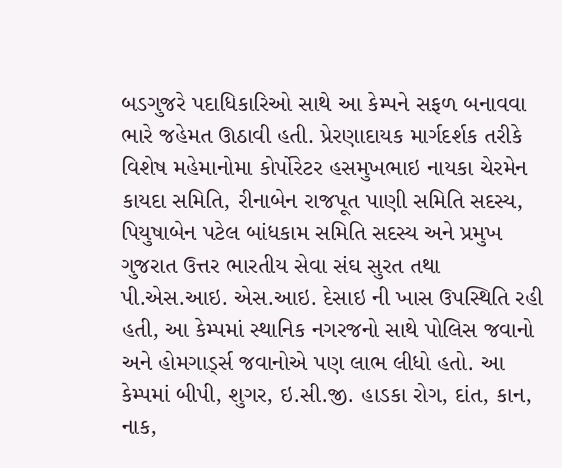બડગુજરે પદાધિકારિઓ સાથે આ કેમ્પને સફળ બનાવવા ભારે જહેમત ઊઠાવી હતી. પ્રેરણાદાયક માર્ગદર્શક તરીકે વિશેષ મહેમાનોમા કોર્પોરેટર હસમુખભાઇ નાયકા ચેરમેન કાયદા સમિતિ, રીનાબેન રાજપૂત પાણી સમિતિ સદસ્ય, પિયુષાબેન પટેલ બાંધકામ સમિતિ સદસ્ય અને પ્રમુખ ગુજરાત ઉત્તર ભારતીય સેવા સંઘ સુરત તથા પી.એસ.આઇ. એસ.આઇ. દેસાઇ ની ખાસ ઉપસ્થિતિ રહી હતી, આ કેમ્પમાં સ્થાનિક નગરજનો સાથે પોલિસ જવાનો અને હોમગાર્ડ્સ જવાનોએ પણ લાભ લીધો હતો. આ કેમ્પમાં બીપી, શુગર, ઇ.સી.જી. હાડકા રોગ, દાંત, કાન, નાક,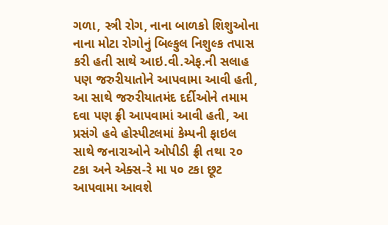ગળા, સ્ત્રી રોગ, નાના બાળકો શિશુઓના નાના મોટા રોગોનું બિલ્કુલ નિશુલ્ક તપાસ કરી હતી સાથે આઇ.વી.એફ.ની સલાહ પણ જરુરીયાતોને આપવામા આવી હતી, આ સાથે જરુરીયાતમંદ દર્દીઓને તમામ દવા પણ ફ્રી આપવામાં આવી હતી, આ પ્રસંગે હવે હોસ્પીટલમાં કેમ્પની ફાઇલ સાથે જનારાઓને ઓપીડી ફ્રી તથા ૨૦ ટકા અને એક્સ-રે મા ૫૦ ટકા છૂટ આપવામા આવશે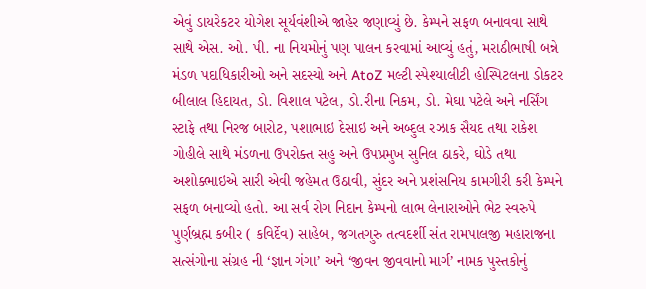એવું ડાયરેકટર યોગેશ સૂર્યવંશીએ જાહેર જણાવ્યું છે. કેમ્પને સફળ બનાવવા સાથે સાથે એસ. ઓ. પી. ના નિયમોનું પણ પાલન કરવામાં આવ્યું હતું, મરાઠીભાષી બન્ને મંડળ પદાધિકારીઓ અને સદસ્યો અને AtoZ મલ્ટી સ્પેશ્યાલીટી હોસ્પિટલના ડોકટર બીલાલ હિદાયત, ડો. વિશાલ પટેલ, ડો.રીના નિકમ, ડો. મેઘા પટેલે અને નર્સિંગ સ્ટાફે તથા નિરજ બારોટ, પશાભાઇ દેસાઇ અને અબ્દુલ રઝાક સૈયદ તથા રાકેશ ગોહીલે સાથે મંડળના ઉપરોક્ત સહુ અને ઉપપ્રમુખ સુનિલ ઠાકરે, ઘોડે તથા અશોક્ભાઇએ સારી એવી જહેમત ઉઠાવી, સુંદર અને પ્રશંસનિય કામગીરી કરી કેમ્પને સફળ બનાવ્યો હતો. આ સર્વ રોગ નિદાન કેમ્પનો લાભ લેનારાઓને ભેટ સ્વરુપે પુર્ણબ્રહ્મ કબીર ( કવિર્દેવ) સાહેબ, જગતગુરુ તત્વદર્શી સંત રામપાલજી મહારાજના સત્સંગોના સંગ્રહ ની ‘જ્ઞાન ગંગા’ અને ‘જીવન જીવવાનો માર્ગ’ નામક પુસ્તકોનું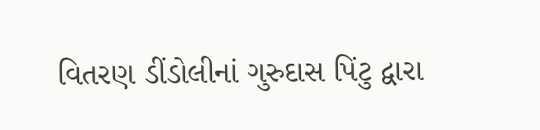વિતરણ ડીંડોલીનાં ગુરુદાસ પિંટુ દ્વારા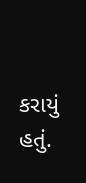કરાયું હતું.